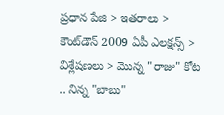ప్రధాన పేజి > ఇతరాలు > కౌంట్‌డౌన్ 2009 ఏపీ ఎలక్షన్స్ > విశ్లేషణలు > మొన్న "రాజు" కోట .. నిన్న "బాబు"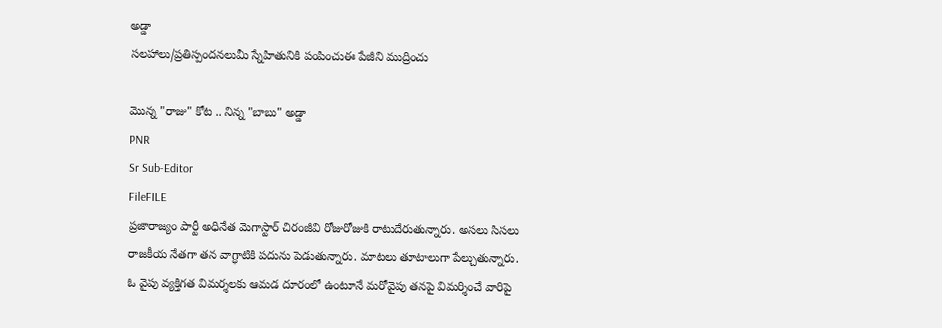అడ్డా
సలహాలు/ప్రతిస్పందనలుమీ స్నేహితునికి పంపించుఈ పేజీని ముద్రించు

మొన్న "రాజు" కోట .. నిన్న "బాబు" అడ్డా
PNR
Sr Sub-Editor
FileFILE
ప్రజారాజ్యం పార్టీ అధినేత మెగాస్టార్ చిరంజీవి రోజురోజుకి రాటుదేరుతున్నారు. అసలు సిసలు రాజకీయ నేతగా తన వాగ్ధాటికి పదును పెడుతున్నారు. మాటలు తూటాలుగా పేల్చుతున్నారు. ఓ వైపు వ్యక్తిగత విమర్శలకు ఆమడ దూరంలో ఉంటూనే మరోవైపు తనపై విమర్శించే వారిపై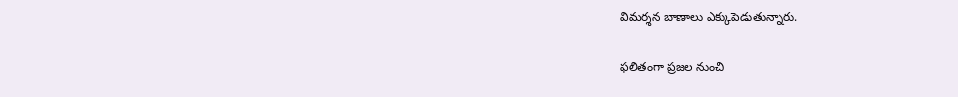విమర్శన బాణాలు ఎక్కుపెడుతున్నారు.

ఫలితంగా ప్రజల నుంచి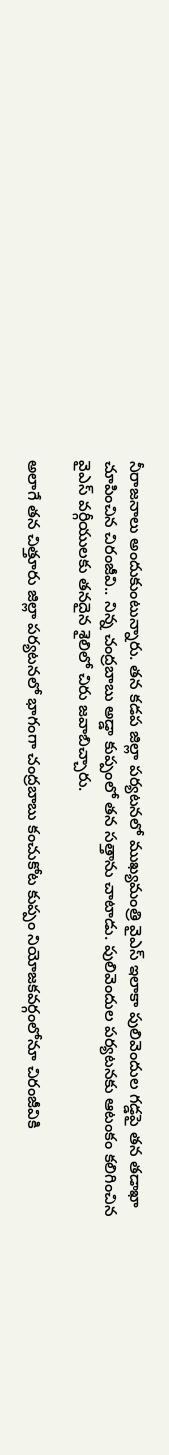నీరాజనాలు అందుకుంటున్నారు. తన కడప జిల్లా పర్యటనలో ముఖ్యమంత్రి వైఎస్ ఇలాకా పులివెందుల గడ్డపై తన తడాఖా చూపించిన చిరంజీవి.. నిన్న చంద్రబాబు అడ్డా కుప్పంలో తన సత్తాను చాటాడు. పులివెందుల పర్యటనకు ఆటంకం కలిగించిన వైఎస్ వర్గీయులకు తనదైన శైలిలో చిరు జవాబిచ్చారు.

అలాగే తన చిత్తూరు జిల్లా పర్యటనలో భాగంగా చంద్రబాబు కంచుకోట కుప్పం నియోజకవర్గంలోనూ చిరంజీవికి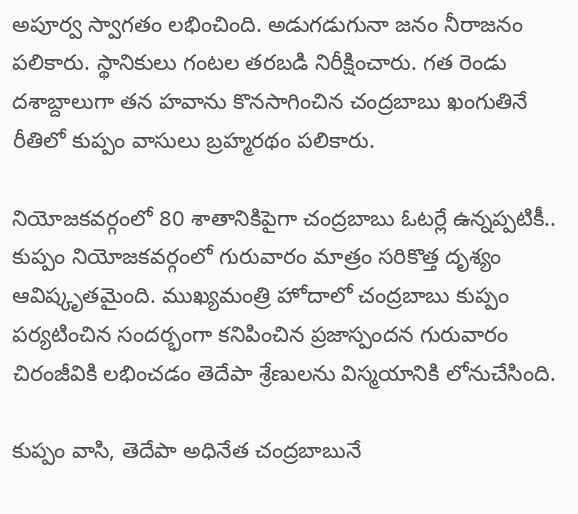అపూర్వ స్వాగతం లభించింది. అడుగడుగునా జనం నీరాజనం పలికారు. స్థానికులు గంటల తరబడి నిరీక్షించారు. గత రెండు దశాబ్దాలుగా తన హవాను కొనసాగించిన చంద్రబాబు ఖంగుతినే రీతిలో కుప్పం వాసులు బ్రహ్మరథం పలికారు.

నియోజకవర్గంలో 80 శాతానికిపైగా చంద్రబాబు ఓటర్లే ఉన్నప్పటికీ.. కుప్పం నియోజకవర్గంలో గురువారం మాత్రం సరికొత్త దృశ్యం ఆవిష్కృతమైంది. ముఖ్యమంత్రి హోదాలో చంద్రబాబు కుప్పం పర్యటించిన సందర్భంగా కనిపించిన ప్రజాస్పందన గురువారం చిరంజీవికి లభించడం తెదేపా శ్రేణులను విస్మయానికి లోనుచేసింది.

కుప్పం వాసి, తెదేపా అధినేత చంద్రబాబునే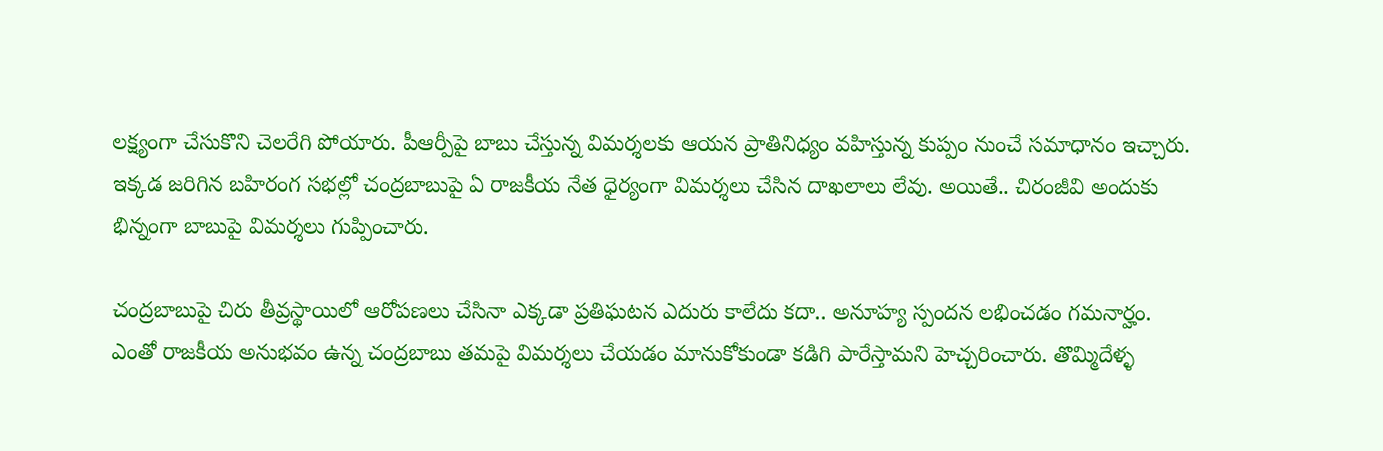లక్ష్యంగా చేసుకొని చెలరేగి పోయారు. పీఆర్పీపై బాబు చేస్తున్న విమర్శలకు ఆయన ప్రాతినిధ్యం వహిస్తున్న కుప్పం నుంచే సమాధానం ఇచ్చారు. ఇక్కడ జరిగిన బహిరంగ సభల్లో చంద్రబాబుపై ఏ రాజకీయ నేత ధైర్యంగా విమర్శలు చేసిన దాఖలాలు లేవు. అయితే.. చిరంజీవి అందుకు భిన్నంగా బాబుపై విమర్శలు గుప్పించారు.

చంద్రబాబుపై చిరు తీవ్రస్థాయిలో ఆరోపణలు చేసినా ఎక్కడా ప్రతిఘటన ఎదురు కాలేదు కదా.. అనూహ్య స్పందన లభించడం గమనార్హం. ఎంతో రాజకీయ అనుభవం ఉన్న చంద్రబాబు తమపై విమర్శలు చేయడం మానుకోకుండా కడిగి పారేస్తామని హెచ్చరించారు. తొమ్మిదేళ్ళ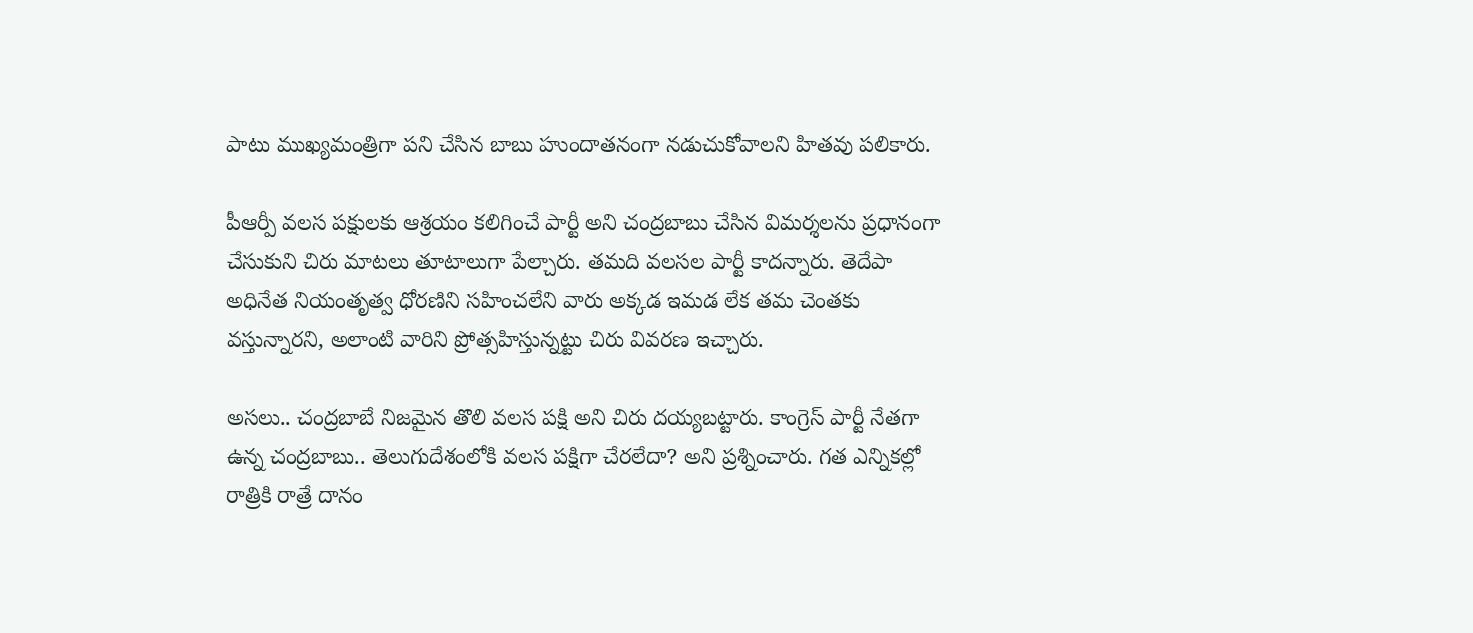పాటు ముఖ్యమంత్రిగా పని చేసిన బాబు హుందాతనంగా నడుచుకోవాలని హితవు పలికారు.

పీఆర్పీ వలస పక్షులకు ఆశ్రయం కలిగించే పార్టీ అని చంద్రబాబు చేసిన విమర్శలను ప్రధానంగా చేసుకుని చిరు మాటలు తూటాలుగా పేల్చారు. తమది వలసల పార్టీ కాదన్నారు. తెదేపా అధినేత నియంతృత్వ ధోరణిని సహించలేని వారు అక్కడ ఇమడ లేక తమ చెంతకు వస్తున్నారని, అలాంటి వారిని ప్రోత్సహిస్తున్నట్టు చిరు వివరణ ఇచ్చారు.

అసలు.. చంద్రబాబే నిజమైన తొలి వలస పక్షి అని చిరు దయ్యబట్టారు. కాంగ్రెస్ పార్టీ నేతగా ఉన్న చంద్రబాబు.. తెలుగుదేశంలోకి వలస పక్షిగా చేరలేదా? అని ప్రశ్నించారు. గత ఎన్నికల్లో రాత్రికి రాత్రే దానం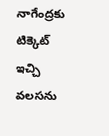నాగేంద్రకు టిక్కెట్ ఇచ్చి వలసను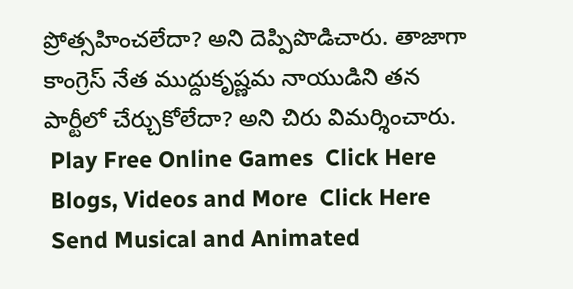ప్రోత్సహించలేదా? అని దెప్పిపొడిచారు. తాజాగా కాంగ్రెస్ నేత ముద్దుకృష్ణమ నాయుడిని తన పార్టీలో చేర్చుకోలేదా? అని చిరు విమర్శించారు.
 Play Free Online Games  Click Here
 Blogs, Videos and More  Click Here
 Send Musical and Animated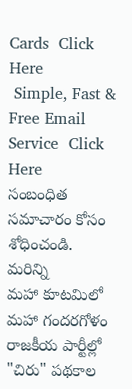Cards  Click Here
 Simple, Fast & Free Email Service  Click Here
సంబంధిత సమాచారం కోసం శోధించండి.
మరిన్ని
మహా కూటమిలో మహా గందరగోళం
రాజకీయ పార్టీల్లో "చిరు" పథకాల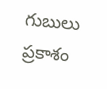గుబులు
ప్రకాశం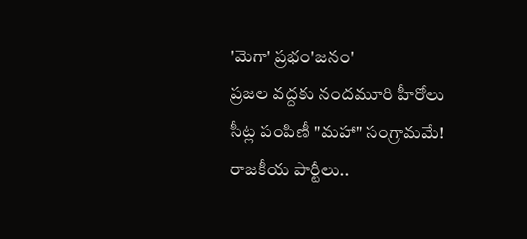'మెగా' ప్రభం'జనం'
ప్రజల వద్దకు నందమూరి హీరోలు
సీట్ల పంపిణీ "మహా" సంగ్రామమే!
రాజకీయ పార్టీలు..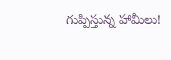గుప్పిస్తున్న హామీలు!